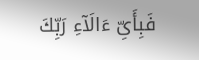فَبِأَىِّ ءَالَآءِ رَبِّكَ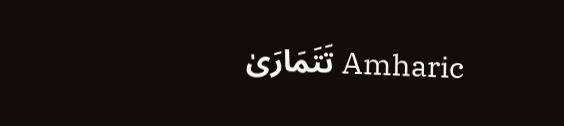تَتَمَارَىٰ Amharic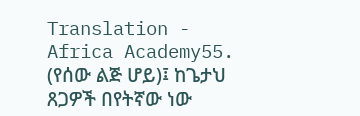Translation - Africa Academy55. (የሰው ልጅ ሆይ)፤ ከጌታህ ጸጋዎች በየትኛው ነው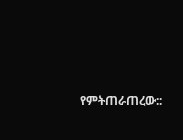የምትጠራጠረው::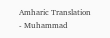Amharic Translation - Muhammad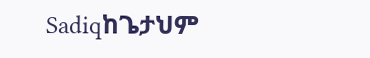Sadiqከጌታህም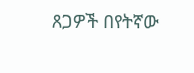ጸጋዎች በየትኛው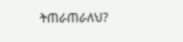ትጠራጠራለህ?